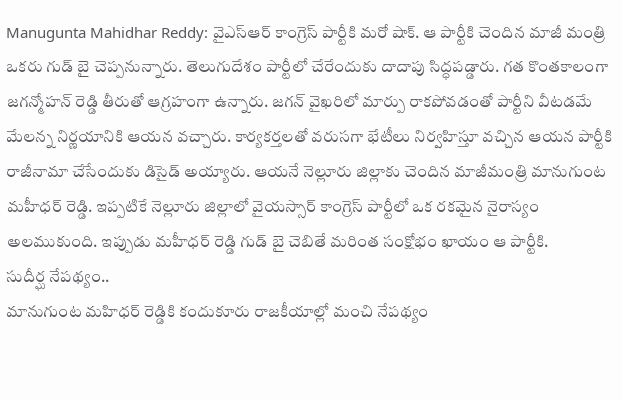Manugunta Mahidhar Reddy: వైఎస్ఆర్ కాంగ్రెస్ పార్టీకి మరో షాక్. ఆ పార్టీకి చెందిన మాజీ మంత్రి ఒకరు గుడ్ బై చెప్పనున్నారు. తెలుగుదేశం పార్టీలో చేరేందుకు దాదాపు సిద్ధపడ్డారు. గత కొంతకాలంగా జగన్మోహన్ రెడ్డి తీరుతో ఆగ్రహంగా ఉన్నారు. జగన్ వైఖరిలో మార్పు రాకపోవడంతో పార్టీని వీటడమే మేలన్న నిర్ణయానికి ఆయన వచ్చారు. కార్యకర్తలతో వరుసగా భేటీలు నిర్వహిస్తూ వచ్చిన ఆయన పార్టీకి రాజీనామా చేసేందుకు డిసైడ్ అయ్యారు. ఆయనే నెల్లూరు జిల్లాకు చెందిన మాజీమంత్రి మానుగుంట మహీధర్ రెడ్డి. ఇప్పటికే నెల్లూరు జిల్లాలో వైయస్సార్ కాంగ్రెస్ పార్టీలో ఒక రకమైన నైరాస్యం అలముకుంది. ఇప్పుడు మహీధర్ రెడ్డి గుడ్ బై చెబితే మరింత సంక్షోభం ఖాయం ఆ పార్టీకి.
సుదీర్ఘ నేపథ్యం..
మానుగుంట మహిధర్ రెడ్డికి కందుకూరు రాజకీయాల్లో మంచి నేపథ్యం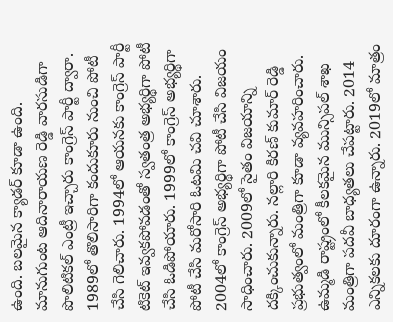ఉంది. బలమైన క్యాడర్ కూడా ఉంది. మానుగుంట ఆదినారాయణ రెడ్డి వారసుడిగా పొలిటికల్ ఎంట్రీ ఇచ్చారు కాంగ్రెస్ పార్టీ ద్వారా. 1989లో తొలిసారిగా కందుకూరు నుంచి పోటీ చేసి గెలిచారు. 1994లో ఆయనకు కాంగ్రెస్ పార్టీ టికెట్ ఇవ్వకపోవడంతో స్వతంత్ర అభ్యర్థిగా పోటీ చేసి ఓడిపోయారు. 1999లో కాంగ్రెస్ అభ్యర్థిగా పోటీ చేసి మరోసారి ఓటమి చవి చూశారు. 2004లో కాంగ్రెస్ అభ్యర్థిగా పోటీ చేసి విజయం సాధించారు. 2009లో సైతం విజయాన్ని దక్కించుకున్నారు. నల్లారి కిరణ్ కుమార్ రెడ్డి ప్రభుత్వంలో మంత్రిగా కూడా వ్యవహరించారు. ఉమ్మడి రాష్ట్రంలో కీలకమైన మున్సిపల్ శాఖ మంత్రిగా పదవీ బాధ్యతలు చేపట్టారు. 2014 ఎన్నికలకు దూరంగా ఉన్నారు. 2019లో మాత్రం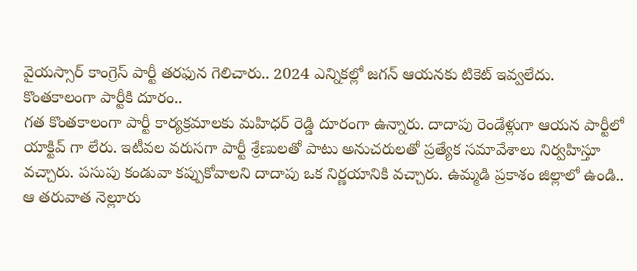వైయస్సార్ కాంగ్రెస్ పార్టీ తరఫున గెలిచారు.. 2024 ఎన్నికల్లో జగన్ ఆయనకు టికెట్ ఇవ్వలేదు.
కొంతకాలంగా పార్టీకి దూరం..
గత కొంతకాలంగా పార్టీ కార్యక్రమాలకు మహిధర్ రెడ్డి దూరంగా ఉన్నారు. దాదాపు రెండేళ్లుగా ఆయన పార్టీలో యాక్టివ్ గా లేరు. ఇటీవల వరుసగా పార్టీ శ్రేణులతో పాటు అనుచరులతో ప్రత్యేక సమావేశాలు నిర్వహిస్తూ వచ్చారు. పసుపు కండువా కప్పుకోవాలని దాదాపు ఒక నిర్ణయానికి వచ్చారు. ఉమ్మడి ప్రకాశం జిల్లాలో ఉండి.. ఆ తరువాత నెల్లూరు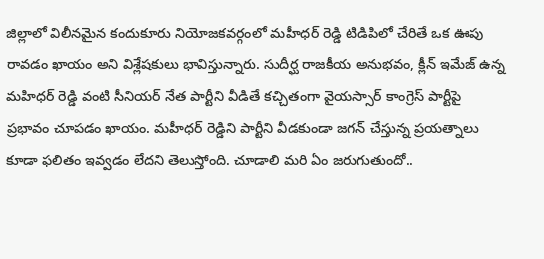జిల్లాలో విలీనమైన కందుకూరు నియోజకవర్గంలో మహీధర్ రెడ్డి టిడిపిలో చేరితే ఒక ఊపు రావడం ఖాయం అని విశ్లేషకులు భావిస్తున్నారు. సుదీర్ఘ రాజకీయ అనుభవం, క్లీన్ ఇమేజ్ ఉన్న మహిధర్ రెడ్డి వంటి సీనియర్ నేత పార్టీని వీడితే కచ్చితంగా వైయస్సార్ కాంగ్రెస్ పార్టీపై ప్రభావం చూపడం ఖాయం. మహీధర్ రెడ్డిని పార్టీని వీడకుండా జగన్ చేస్తున్న ప్రయత్నాలు కూడా ఫలితం ఇవ్వడం లేదని తెలుస్తోంది. చూడాలి మరి ఏం జరుగుతుందో..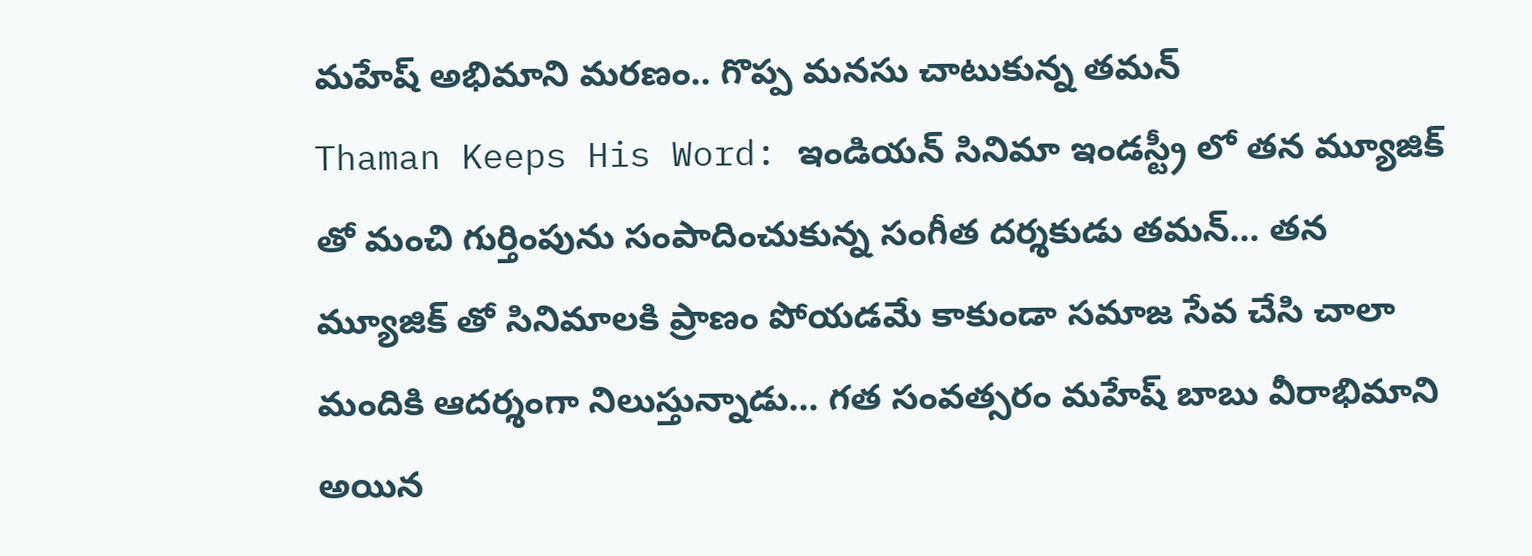మహేష్ అభిమాని మరణం.. గొప్ప మనసు చాటుకున్న తమన్
Thaman Keeps His Word: ఇండియన్ సినిమా ఇండస్ట్రీ లో తన మ్యూజిక్ తో మంచి గుర్తింపును సంపాదించుకున్న సంగీత దర్శకుడు తమన్… తన మ్యూజిక్ తో సినిమాలకి ప్రాణం పోయడమే కాకుండా సమాజ సేవ చేసి చాలా మందికి ఆదర్శంగా నిలుస్తున్నాడు… గత సంవత్సరం మహేష్ బాబు వీరాభిమాని అయిన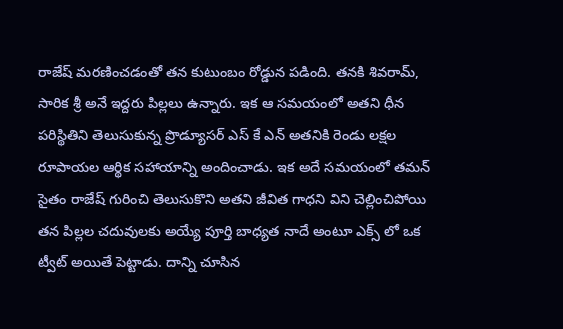రాజేష్ మరణించడంతో తన కుటుంబం రోడ్డున పడింది. తనకి శివరామ్, సారిక శ్రీ అనే ఇద్దరు పిల్లలు ఉన్నారు. ఇక ఆ సమయంలో అతని ధీన పరిస్థితిని తెలుసుకున్న ప్రొడ్యూసర్ ఎస్ కే ఎన్ అతనికి రెండు లక్షల రూపాయల ఆర్థిక సహాయాన్ని అందించాడు. ఇక అదే సమయంలో తమన్ సైతం రాజేష్ గురించి తెలుసుకొని అతని జీవిత గాధని విని చెల్లించిపోయి తన పిల్లల చదువులకు అయ్యే పూర్తి బాధ్యత నాదే అంటూ ఎక్స్ లో ఒక ట్వీట్ అయితే పెట్టాడు. దాన్ని చూసిన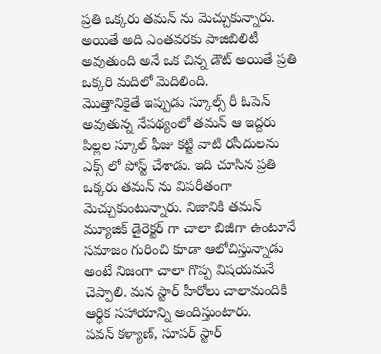ప్రతి ఒక్కరు తమన్ ను మెచ్చుకున్నారు. అయితే అది ఎంతవరకు పాజిబిలిటీ అవుతుంది అనే ఒక చిన్న డౌట్ అయితే ప్రతి ఒక్కరి మదిలో మెదిలింది.
మొత్తానికైతే ఇప్పుడు స్కూల్స్ రీ ఓపెన్ అవుతున్న నేపథ్యంలో తమన్ ఆ ఇద్దరు పిల్లల స్కూల్ ఫీజు కట్టి వాటి రసీదులను ఎక్స్ లో పోస్ట్ చేశాడు. ఇది చూసిన ప్రతి ఒక్కరు తమన్ ను విపరీతంగా మెచ్చుకుంటున్నారు. నిజానికి తమన్ మ్యూజిక్ డైరెక్టర్ గా చాలా బిజీగా ఉంటూనే సమాజం గురించి కూడా ఆలోచిస్తున్నాడు అంటే నిజంగా చాలా గొప్ప విషయమనే చెప్పాలి. మన స్టార్ హీరోలు చాలామందికి ఆర్థిక సహాయాన్ని అందిస్తుంటారు.
పవన్ కళ్యాణ్, సూపర్ స్టార్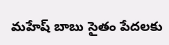మహేష్ బాబు సైతం పేదలకు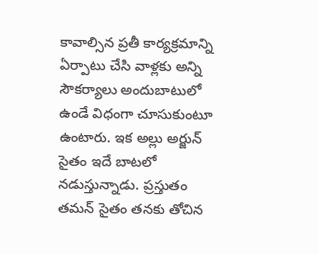కావాల్సిన ప్రతీ కార్యక్రమాన్ని ఏర్పాటు చేసి వాళ్లకు అన్ని సౌకర్యాలు అందుబాటులో ఉండే విధంగా చూసుకుంటూ ఉంటారు. ఇక అల్లు అర్జున్ సైతం ఇదే బాటలో నడుస్తున్నాడు. ప్రస్తుతం తమన్ సైతం తనకు తోచిన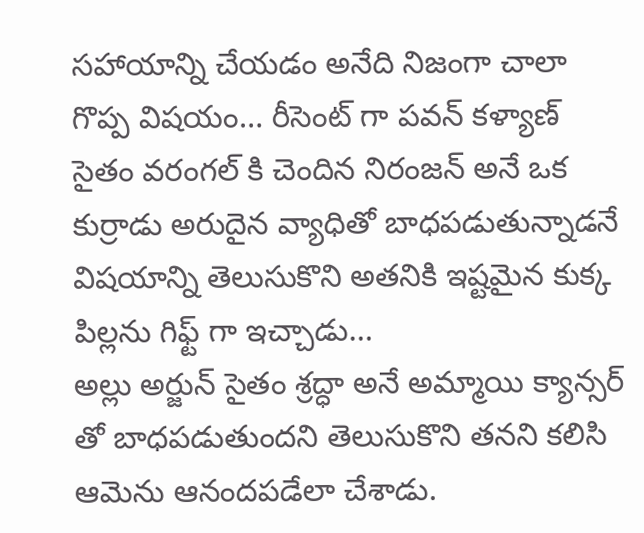సహాయాన్ని చేయడం అనేది నిజంగా చాలా గొప్ప విషయం… రీసెంట్ గా పవన్ కళ్యాణ్ సైతం వరంగల్ కి చెందిన నిరంజన్ అనే ఒక కుర్రాడు అరుదైన వ్యాధితో బాధపడుతున్నాడనే విషయాన్ని తెలుసుకొని అతనికి ఇష్టమైన కుక్క పిల్లను గిఫ్ట్ గా ఇచ్చాడు…
అల్లు అర్జున్ సైతం శ్రద్ధా అనే అమ్మాయి క్యాన్సర్ తో బాధపడుతుందని తెలుసుకొని తనని కలిసి ఆమెను ఆనందపడేలా చేశాడు.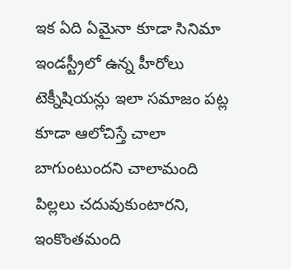ఇక ఏది ఏమైనా కూడా సినిమా ఇండస్ట్రీలో ఉన్న హీరోలు టెక్నీషియన్లు ఇలా సమాజం పట్ల కూడా ఆలోచిస్తే చాలా బాగుంటుందని చాలామంది పిల్లలు చదువుకుంటారని, ఇంకొంతమంది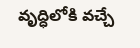వృద్ధిలోకి వచ్చే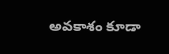అవకాశం కూడా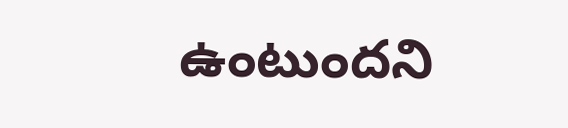ఉంటుందని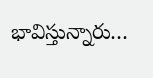భావిస్తున్నారు…